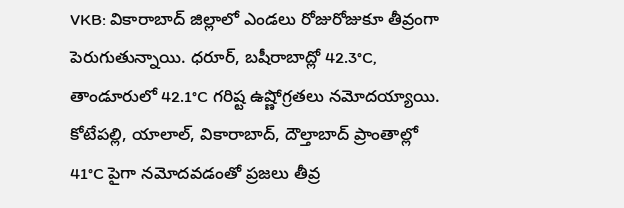VKB: వికారాబాద్ జిల్లాలో ఎండలు రోజురోజుకూ తీవ్రంగా పెరుగుతున్నాయి. ధరూర్, బషీరాబాద్లో 42.3°C, తాండూరులో 42.1°C గరిష్ట ఉష్ణోగ్రతలు నమోదయ్యాయి. కోటేపల్లి, యాలాల్, వికారాబాద్, దౌల్తాబాద్ ప్రాంతాల్లో 41°C పైగా నమోదవడంతో ప్రజలు తీవ్ర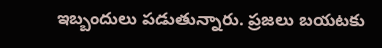ఇబ్బందులు పడుతున్నారు. ప్రజలు బయటకు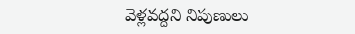వెళ్లవద్దని నిపుణులు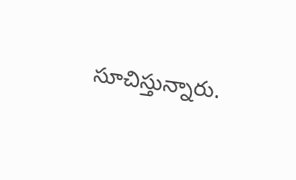సూచిస్తున్నారు.